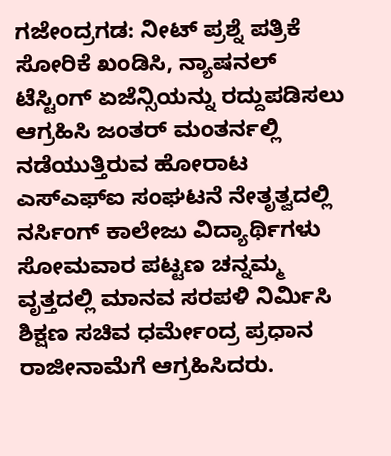ಗಜೇಂದ್ರಗಡ: ನೀಟ್ ಪ್ರಶ್ನೆ ಪತ್ರಿಕೆ ಸೋರಿಕೆ ಖಂಡಿಸಿ, ನ್ಯಾಷನಲ್ ಟೆಸ್ಟಿಂಗ್ ಏಜೆನ್ಸಿಯನ್ನು ರದ್ದುಪಡಿಸಲು ಆಗ್ರಹಿಸಿ ಜಂತರ್ ಮಂತರ್ನಲ್ಲಿ ನಡೆಯುತ್ತಿರುವ ಹೋರಾಟ ಎಸ್ಎಫ್ಐ ಸಂಘಟನೆ ನೇತೃತ್ವದಲ್ಲಿ ನರ್ಸಿಂಗ್ ಕಾಲೇಜು ವಿದ್ಯಾರ್ಥಿಗಳು ಸೋಮವಾರ ಪಟ್ಟಣ ಚನ್ನಮ್ಮ ವೃತ್ತದಲ್ಲಿ ಮಾನವ ಸರಪಳಿ ನಿರ್ಮಿಸಿ ಶಿಕ್ಷಣ ಸಚಿವ ಧರ್ಮೇಂದ್ರ ಪ್ರಧಾನ ರಾಜೀನಾಮೆಗೆ ಆಗ್ರಹಿಸಿದರು.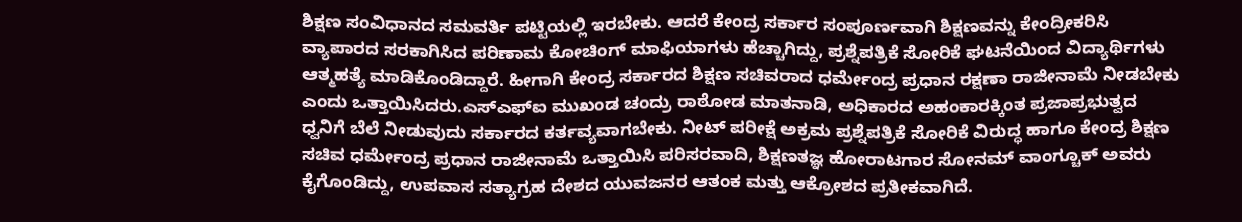ಶಿಕ್ಷಣ ಸಂವಿಧಾನದ ಸಮವರ್ತಿ ಪಟ್ಟಿಯಲ್ಲಿ ಇರಬೇಕು. ಆದರೆ ಕೇಂದ್ರ ಸರ್ಕಾರ ಸಂಪೂರ್ಣವಾಗಿ ಶಿಕ್ಷಣವನ್ನು ಕೇಂದ್ರೀಕರಿಸಿ ವ್ಯಾಪಾರದ ಸರಕಾಗಿಸಿದ ಪರಿಣಾಮ ಕೋಚಿಂಗ್ ಮಾಫಿಯಾಗಳು ಹೆಚ್ಚಾಗಿದ್ದು, ಪ್ರಶ್ನೆಪತ್ರಿಕೆ ಸೋರಿಕೆ ಘಟನೆಯಿಂದ ವಿದ್ಯಾರ್ಥಿಗಳು ಆತ್ಮಹತ್ಯೆ ಮಾಡಿಕೊಂಡಿದ್ದಾರೆ. ಹೀಗಾಗಿ ಕೇಂದ್ರ ಸರ್ಕಾರದ ಶಿಕ್ಷಣ ಸಚಿವರಾದ ಧರ್ಮೇಂದ್ರ ಪ್ರಧಾನ ರಕ್ಷಣಾ ರಾಜೀನಾಮೆ ನೀಡಬೇಕು ಎಂದು ಒತ್ತಾಯಿಸಿದರು.ಎಸ್ಎಫ್ಐ ಮುಖಂಡ ಚಂದ್ರು ರಾಠೋಡ ಮಾತನಾಡಿ, ಅಧಿಕಾರದ ಅಹಂಕಾರಕ್ಕಿಂತ ಪ್ರಜಾಪ್ರಭುತ್ವದ ಧ್ವನಿಗೆ ಬೆಲೆ ನೀಡುವುದು ಸರ್ಕಾರದ ಕರ್ತವ್ಯವಾಗಬೇಕು. ನೀಟ್ ಪರೀಕ್ಷೆ ಅಕ್ರಮ ಪ್ರಶ್ನೆಪತ್ರಿಕೆ ಸೋರಿಕೆ ವಿರುದ್ಧ ಹಾಗೂ ಕೇಂದ್ರ ಶಿಕ್ಷಣ ಸಚಿವ ಧರ್ಮೇಂದ್ರ ಪ್ರಧಾನ ರಾಜೀನಾಮೆ ಒತ್ತಾಯಿಸಿ ಪರಿಸರವಾದಿ, ಶಿಕ್ಷಣತಜ್ಞ ಹೋರಾಟಗಾರ ಸೋನಮ್ ವಾಂಗ್ಚೂಕ್ ಅವರು ಕೈಗೊಂಡಿದ್ದು, ಉಪವಾಸ ಸತ್ಯಾಗ್ರಹ ದೇಶದ ಯುವಜನರ ಆತಂಕ ಮತ್ತು ಆಕ್ರೋಶದ ಪ್ರತೀಕವಾಗಿದೆ.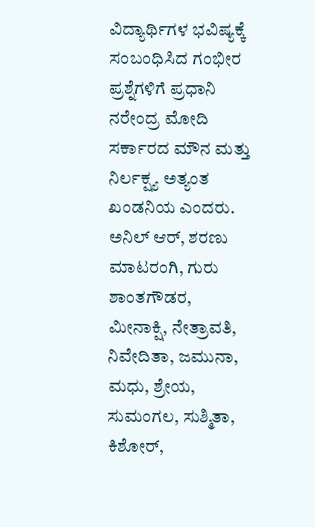ವಿದ್ಯಾರ್ಥಿಗಳ ಭವಿಷ್ಯಕ್ಕೆ ಸಂಬಂಧಿಸಿದ ಗಂಭೀರ ಪ್ರಶ್ನೆಗಳಿಗೆ ಪ್ರಧಾನಿ ನರೇಂದ್ರ ಮೋದಿ ಸರ್ಕಾರದ ಮೌನ ಮತ್ತು ನಿರ್ಲಕ್ಷ್ಯ ಅತ್ಯಂತ ಖಂಡನಿಯ ಎಂದರು. ಅನಿಲ್ ಆರ್, ಶರಣು ಮಾಟರಂಗಿ, ಗುರು ಶಾಂತಗೌಡರ, ಮೀನಾಕ್ಷಿ, ನೇತ್ರಾವತಿ, ನಿವೇದಿತಾ, ಜಮುನಾ, ಮಧು, ಶ್ರೇಯ, ಸುಮಂಗಲ, ಸುಶ್ಮಿತಾ, ಕಿಶೋರ್,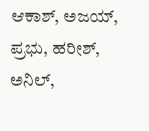ಆಕಾಶ್, ಅಜಯ್, ಪ್ರಭು, ಹರೀಶ್, ಅನಿಲ್,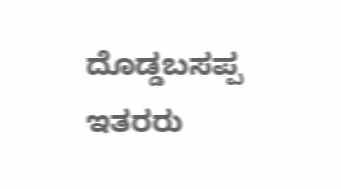ದೊಡ್ಡಬಸಪ್ಪ ಇತರರು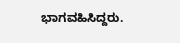ಭಾಗವಹಿಸಿದ್ದರು.